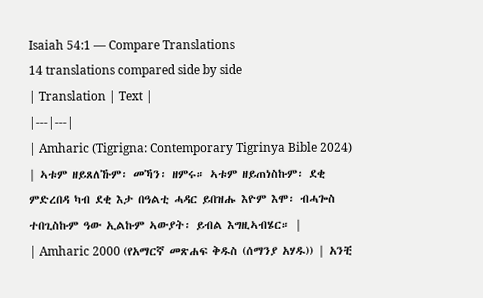Isaiah 54:1 — Compare Translations
14 translations compared side by side
| Translation | Text |
|---|---|
| Amharic (Tigrigna: Contemporary Tigrinya Bible 2024) | ኣቱም ዘይጸለኹም፡ መኻን፡ ዘምሩ። ኣቱም ዘይጠነስኩም፡ ደቂ ምድረበዳ ካብ ደቂ እታ በዓልቲ ሓዳር ይበዝሑ እዮም እሞ፡ ብሓጐስ ተበጊስኩም ዓው ኢልኩም ኣውያት፡ ይብል እግዚኣብሄር። |
| Amharic 2000 (የአማርኛ መጽሐፍ ቅዱስ (ሰማንያ አሃዱ)) | አንቺ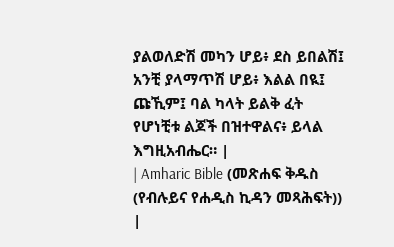ያልወለድሽ መካን ሆይ፥ ደስ ይበልሽ፤ አንቺ ያላማጥሽ ሆይ፥ እልል በዪ፤ ጩኺም፤ ባል ካላት ይልቅ ፈት የሆነቺቱ ልጆች በዝተዋልና፥ ይላል እግዚአብሔር። |
| Amharic Bible (መጽሐፍ ቅዱስ (የብሉይና የሐዲስ ኪዳን መጻሕፍት)) |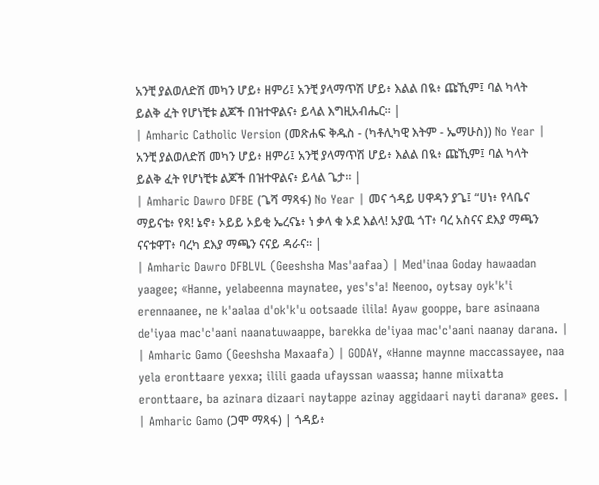አንቺ ያልወለድሽ መካን ሆይ፥ ዘምሪ፤ አንቺ ያላማጥሽ ሆይ፥ እልል በዪ፥ ጩኺም፤ ባል ካላት ይልቅ ፈት የሆነቺቱ ልጆች በዝተዋልና፥ ይላል እግዚአብሔር። |
| Amharic Catholic Version (መጽሐፍ ቅዱስ - (ካቶሊካዊ እትም - ኤማሁስ)) No Year | አንቺ ያልወለድሽ መካን ሆይ፥ ዘምሪ፤ አንቺ ያላማጥሽ ሆይ፥ እልል በዪ፥ ጩኺም፤ ባል ካላት ይልቅ ፈት የሆነቺቱ ልጆች በዝተዋልና፥ ይላል ጌታ። |
| Amharic Dawro DFBE (ጌሻ ማጻፋ) No Year | መና ጎዳይ ሀዋዳን ያጌ፤ “ሀነ፥ የላቤና ማይናቴ፥ የጻ! ኔኖ፥ ኦይይ ኦይቂ ኤረናኔ፥ ነ ቃላ ቁ ኦደ እልላ! አያዉ ጎፐ፥ ባረ አስናና ደእያ ማጫን ናናቱዋፐ፥ ባረካ ደእያ ማጫን ናናይ ዳራና። |
| Amharic Dawro DFBLVL (Geeshsha Mas'aafaa) | Med'inaa Goday hawaadan yaagee; «Hanne, yelabeenna maynatee, yes's'a! Neenoo, oytsay oyk'k'i erennaanee, ne k'aalaa d'ok'k'u ootsaade ilila! Ayaw gooppe, bare asinaana de'iyaa mac'c'aani naanatuwaappe, barekka de'iyaa mac'c'aani naanay darana. |
| Amharic Gamo (Geeshsha Maxaafa) | GODAY, «Hanne maynne maccassayee, naa yela eronttaare yexxa; ilili gaada ufayssan waassa; hanne miixatta eronttaare, ba azinara dizaari naytappe azinay aggidaari nayti darana» gees. |
| Amharic Gamo (ጋሞ ማጻፋ) | ጎዳይ፥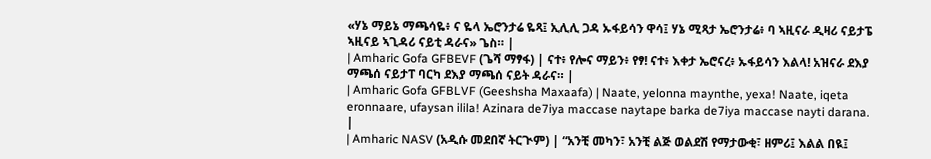«ሃኔ ማይኔ ማጫሳዬ፥ ና ዬላ ኤሮንታሬ ዬጻ፤ ኢሊሊ ጋዳ ኡፋይሳን ዋሳ፤ ሃኔ ሚጻታ ኤሮንታሬ፥ ባ ኣዚናራ ዲዛሪ ናይታፔ ኣዚናይ ኣጊዳሪ ናይቲ ዳራና» ጌስ። |
| Amharic Gofa GFBEVF (ጌሻ ማፃፋ) | ናተ፥ የሎና ማይን፥ የፃ! ናተ፥ እቀታ ኤሮናረ፥ ኡፋይሳን እልላ! አዝናራ ደእያ ማጫሰ ናይታፐ ባርካ ደእያ ማጫሰ ናይት ዳራና። |
| Amharic Gofa GFBLVF (Geeshsha Maxaafa) | Naate, yelonna maynthe, yexa! Naate, iqeta eronnaare, ufaysan ilila! Azinara de7iya maccase naytape barka de7iya maccase nayti darana. |
| Amharic NASV (አዲሱ መደበኛ ትርጒም) | “አንቺ መካን፣ አንቺ ልጅ ወልደሽ የማታውቂ፣ ዘምሪ፤ እልል በዪ፤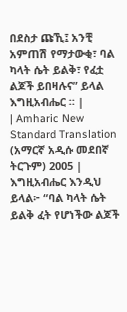በደስታ ጩኺ፤ አንቺ አምጠሽ የማታውቂ፣ ባል ካላት ሴት ይልቅ፣ የፈቷ ልጆች ይበዛሉና” ይላል እግዚአብሔር ። |
| Amharic New Standard Translation (አማርኛ አዲሱ መደበኛ ትርጉም) 2005 | እግዚአብሔር እንዲህ ይላል፦ “ባል ካላት ሴት ይልቅ ፈት የሆነችው ልጆች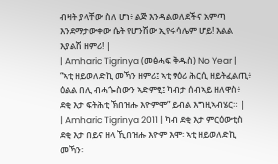ብዛት ያላቸው ስለ ሆነ፥ ልጅ እንዳልወለደችና አምጣ እንደማታውቀው ሴት የሆንሽው ኢየሩሳሌም ሆይ! እልል እያልሽ ዘምሪ! |
| Amharic Tigrinya (መፅሓፍ ቅዱስ) No Year | “ኣቲ ዘይወለድኪ መኻን ዘምሪ፤ ኣቲ ፃዕሪ ሕርሲ ዘይትፈልጢ፥ ዕልል በሊ ብሓጐስውን ኣድምፂ፤ ካብታ ሰብኣይ ዘለዋስ፥ ደቂ እታ ፍትሕቲ ኽበዝሑ እዮምሞ” ይብል እግዚኣብሄር። |
| Amharic Tigrinya 2011 | ካብ ደቂ እታ ምርዕውቲስ ደቂ እታ በይና ዘላ ኺበዝሑ እዮም እሞ፡ ኣቲ ዘይወለድኪ መኻን፡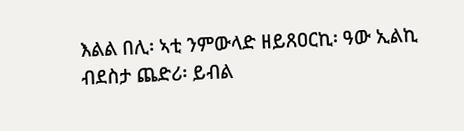እልል በሊ፡ ኣቲ ንምውላድ ዘይጸዐርኪ፡ ዓው ኢልኪ ብደስታ ጨድሪ፡ ይብል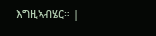እግዚኣብሄር። |